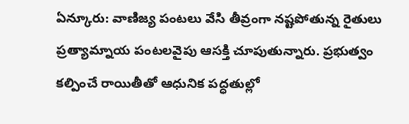ఏన్కూరు: వాణిజ్య పంటలు వేసి తీవ్రంగా నష్టపోతున్న రైతులు ప్రత్యామ్నాయ పంటలవైపు ఆసక్తి చూపుతున్నారు. ప్రభుత్వం కల్పించే రాయితీతో ఆధునిక పద్ధతుల్లో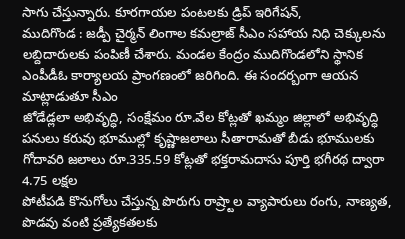సాగు చేస్తున్నారు. కూరగాయల పంటలకు డ్రిప్ ఇరిగేషన్,
ముదిగొండ : జడ్పీ చైర్మన్ లింగాల కమల్రాజ్ సీఎం సహాయ నిధి చెక్కులను లబ్దిదారులకు పంపిణీ చేశారు. మండల కేంద్రం ముదిగొండలోని స్థానిక ఎంపీడీఓ కార్యాలయ ప్రాంగణంలో జరిగింది. ఈ సందర్బంగా ఆయన మాట్లాడుతూ సీఎం
జోడేడ్లలా అభివృద్ధి, సంక్షేమం రూ.వేల కోట్లతో ఖమ్మం జిల్లాలో అభివృద్ధి పనులు కరువు భూముల్లో కృష్ణాజలాలు సీతారామతో బీడు భూములకు గోదావరి జలాలు రూ.335.59 కోట్లతో భక్తరామదాసు పూర్తి భగీరథ ద్వారా 4.75 లక్షల
పోటీపడి కొనుగోలు చేస్తున్న పొరుగు రాష్ర్టాల వ్యాపారులు రంగు, నాణ్యత, పొడవు వంటి ప్రత్యేకతలకు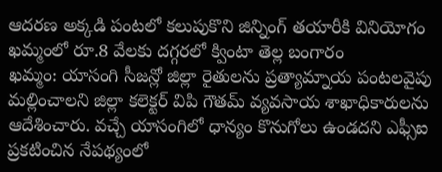ఆదరణ అక్కడి పంటలో కలుపుకొని జిన్నింగ్ తయారీకి వినియోగం ఖమ్మంలో రూ.8 వేలకు దగ్గరలో క్వింటా తెల్ల బంగారం
ఖమ్మం: యాసంగి సీజన్లో జిల్లా రైతులను ప్రత్యామ్నాయ పంటలవైపు మల్లించాలని జిల్లా కలెక్టర్ విపి గౌతమ్ వ్యవసాయ శాఖాధికారులను ఆదేశించారు. వచ్చే యాసంగిలో ధాన్యం కొనుగోలు ఉండదని ఎఫ్సీఐ ప్రకటించిన నేపథ్యంలో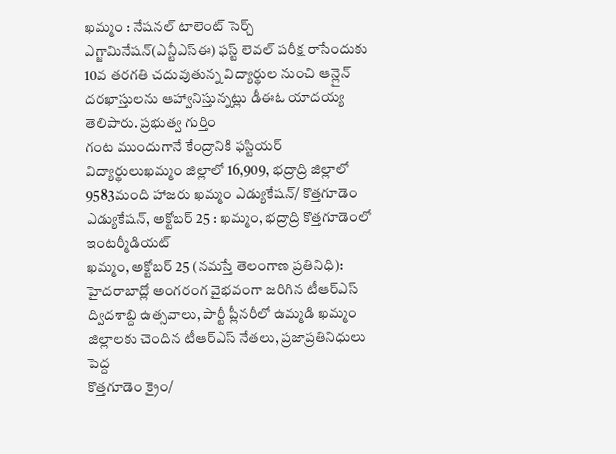ఖమ్మం : నేషనల్ టాలెంట్ సెర్చ్ ఎగ్జామినేషన్(ఎన్టీఎస్ఈ) ఫస్ట్ లెవల్ పరీక్ష రాసేందుకు 10వ తరగతి చదువుతున్న విద్యార్థుల నుంచి ఆన్లైన్ దరఖాస్తులను ఆహ్వానిస్తున్నట్లు డీఈఓ యాదయ్య తెలిపారు. ప్రభుత్వ గుర్తిం
గంట ముందుగానే కేంద్రానికి ఫస్టియర్ విద్యార్థులుఖమ్మం జిల్లాలో 16,909, భద్రాద్రి జిల్లాలో 9583మంది హాజరు ఖమ్మం ఎడ్యుకేషన్/ కొత్తగూడెం ఎడ్యుకేషన్, అక్టోబర్ 25 : ఖమ్మం, భద్రాద్రి కొత్తగూడెంలో ఇంటర్మీడియట్
ఖమ్మం, అక్టోబర్ 25 (నమస్తే తెలంగాణ ప్రతినిధి): హైదరాబాద్లో అంగరంగ వైభవంగా జరిగిన టీఆర్ఎస్ ద్విదశాబ్ది ఉత్సవాలు, పార్టీ ప్లీనరీలో ఉమ్మడి ఖమ్మం జిల్లాలకు చెందిన టీఆర్ఎస్ నేతలు, ప్రజాప్రతినిధులు పెద్ద
కొత్తగూడెం క్రైం/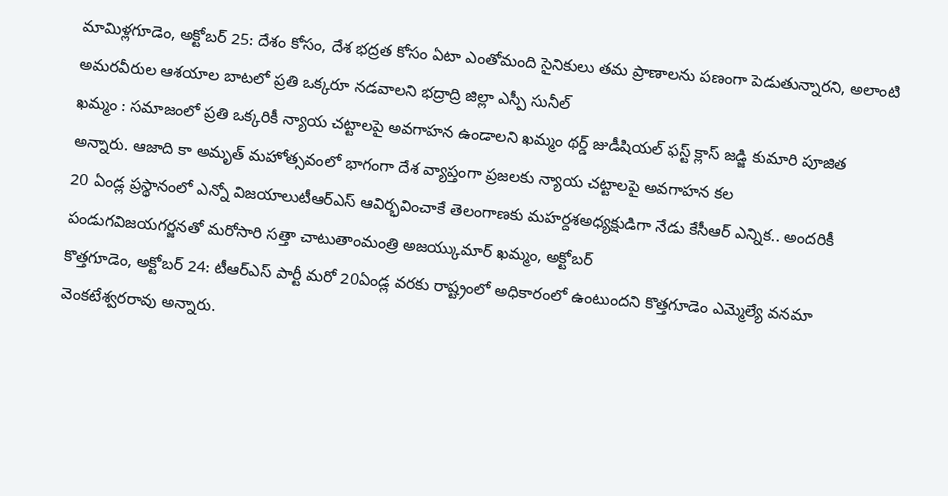మామిళ్లగూడెం, అక్టోబర్ 25: దేశం కోసం, దేశ భద్రత కోసం ఏటా ఎంతోమంది సైనికులు తమ ప్రాణాలను పణంగా పెడుతున్నారని, అలాంటి అమరవీరుల ఆశయాల బాటలో ప్రతి ఒక్కరూ నడవాలని భద్రాద్రి జిల్లా ఎస్పీ సునీల్
ఖమ్మం : సమాజంలో ప్రతి ఒక్కరికీ న్యాయ చట్టాలపై అవగాహన ఉండాలని ఖమ్మం థర్డ్ జుడీషియల్ ఫస్ట్ క్లాస్ జడ్జి కుమారి పూజిత అన్నారు. ఆజాది కా అమృత్ మహోత్సవంలో భాగంగా దేశ వ్యాప్తంగా ప్రజలకు న్యాయ చట్టాలపై అవగాహన కల
20 ఏండ్ల ప్రస్థానంలో ఎన్నో విజయాలుటీఆర్ఎస్ ఆవిర్భవించాకే తెలంగాణకు మహర్దశఅధ్యక్షుడిగా నేడు కేసీఆర్ ఎన్నిక.. అందరికీ పండుగవిజయగర్జనతో మరోసారి సత్తా చాటుతాంమంత్రి అజయ్కుమార్ ఖమ్మం, అక్టోబర్
కొత్తగూడెం, అక్టోబర్ 24: టీఆర్ఎస్ పార్టీ మరో 20ఏండ్ల వరకు రాష్ట్రంలో అధికారంలో ఉంటుందని కొత్తగూడెం ఎమ్మెల్యే వనమా వెంకటేశ్వరరావు అన్నారు.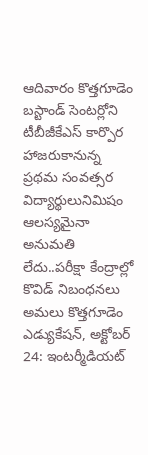ఆదివారం కొత్తగూడెం బస్టాండ్ సెంటర్లోని టీబీజీకేఎస్ కార్పొర
హాజరుకానున్న ప్రథమ సంవత్సర విద్యార్థులునిమిషం ఆలస్యమైనా అనుమతి లేదు..పరీక్షా కేంద్రాల్లో కొవిడ్ నిబంధనలు అమలు కొత్తగూడెం ఎడ్యుకేషన్, అక్టోబర్ 24: ఇంటర్మీడియట్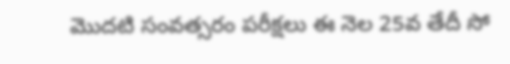మొదటి సంవత్సరం పరీక్షలు ఈ నెల 25వ తేదీ సో